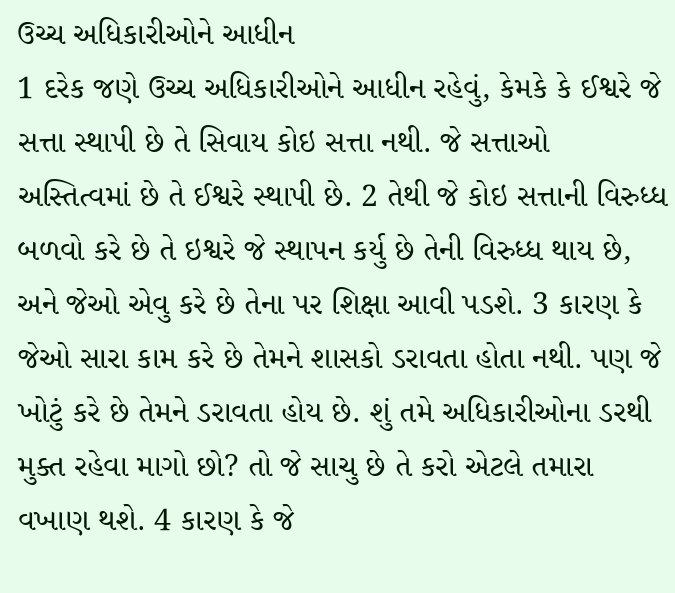ઉચ્ચ અધિકારીઓને આધીન
1 દરેક જણે ઉચ્ચ અધિકારીઓને આધીન રહેવું, કેમકે કે ઈશ્વરે જે સત્તા સ્થાપી છે તે સિવાય કોઇ સત્તા નથી. જે સત્તાઓ અસ્તિત્વમાં છે તે ઈશ્વરે સ્થાપી છે. 2 તેથી જે કોઇ સત્તાની વિરુધ્ધ બળવો કરે છે તે ઇશ્વરે જે સ્થાપન કર્યુ છે તેની વિરુધ્ધ થાય છે, અને જેઓ એવુ કરે છે તેના પર શિક્ષા આવી પડશે. 3 કારણ કે જેઓ સારા કામ કરે છે તેમને શાસકો ડરાવતા હોતા નથી. પણ જે ખોટું કરે છે તેમને ડરાવતા હોય છે. શું તમે અધિકારીઓના ડરથી મુક્ત રહેવા માગો છો? તો જે સાચુ છે તે કરો એટલે તમારા વખાણ થશે. 4 કારણ કે જે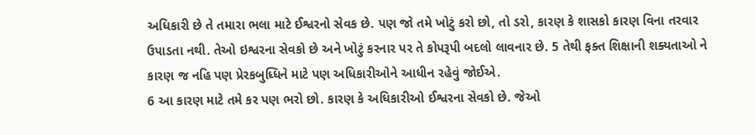અધિકારી છે તે તમારા ભલા માટે ઈશ્વરનો સેવક છે. પણ જો તમે ખોટું કરો છો, તો ડરો, કારણ કે શાસકો કારણ વિના તરવાર ઉપાડતા નથી. તેઓ ઇશ્વરના સેવકો છે અને ખોટું કરનાર પર તે કોપરૂપી બદલો લાવનાર છે. 5 તેથી ફક્ત શિક્ષાની શક્યતાઓ ને કારણ જ નહિ પણ પ્રેરકબુધ્ધિને માટે પણ અધિકારીઓને આધીન રહેવું જોઈએ.
6 આ કારણ માટે તમે કર પણ ભરો છો. કારણ કે અધિકારીઓ ઈશ્વરના સેવકો છે. જેઓ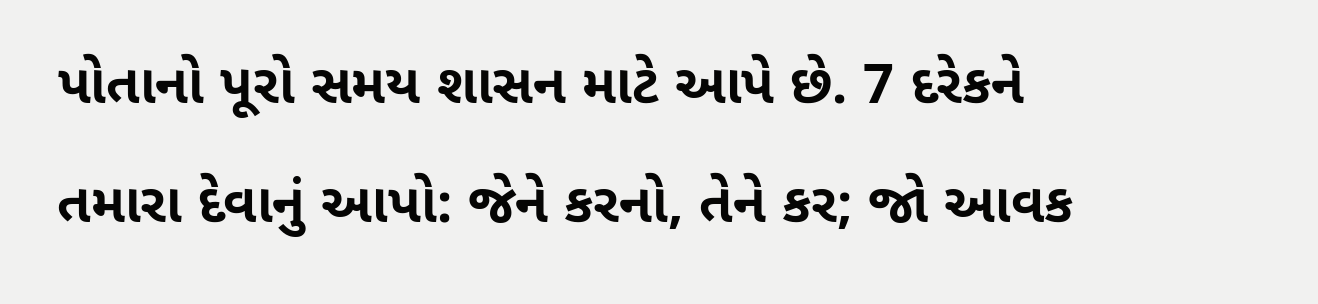પોતાનો પૂરો સમય શાસન માટે આપે છે. 7 દરેકને તમારા દેવાનું આપો: જેને કરનો, તેને કર; જો આવક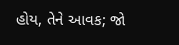હોય, તેને આવક; જો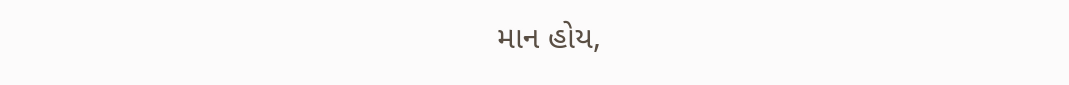માન હોય,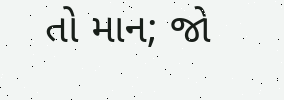તો માન; જો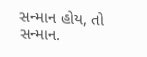સન્માન હોય, તો સન્માન.